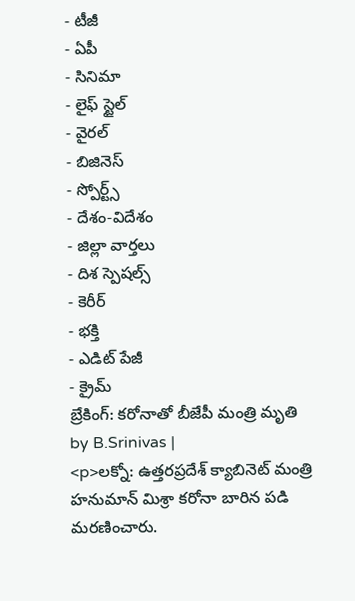- టీజీ
- ఏపీ
- సినిమా
- లైఫ్ స్టైల్
- వైరల్
- బిజినెస్
- స్పోర్ట్స్
- దేశం-విదేశం
- జిల్లా వార్తలు
- దిశ స్పెషల్స్
- కెరీర్
- భక్తి
- ఎడిట్ పేజీ
- క్రైమ్
బ్రేకింగ్: కరోనాతో బీజేపీ మంత్రి మృతి
by B.Srinivas |
<p>లక్నో: ఉత్తరప్రదేశ్ క్యాబినెట్ మంత్రి హనుమాన్ మిశ్రా కరోనా బారిన పడి మరణించారు.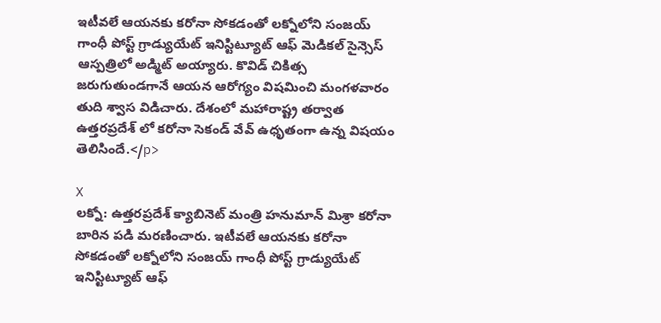ఇటీవలే ఆయనకు కరోనా సోకడంతో లక్నోలోని సంజయ్ గాంధీ పోస్ట్ గ్రాడ్యుయేట్ ఇనిస్టిట్యూట్ ఆఫ్ మెడికల్ సైన్సెస్ ఆస్పత్రిలో అడ్మిట్ అయ్యారు. కొవిడ్ చికిత్స జరుగుతుండగానే ఆయన ఆరోగ్యం విషమించి మంగళవారం తుది శ్వాస విడిచారు. దేశంలో మహారాష్ట్ర తర్వాత ఉత్తరప్రదేశ్ లో కరోనా సెకండ్ వేవ్ ఉధృతంగా ఉన్న విషయం తెలిసిందే.</p>

X
లక్నో: ఉత్తరప్రదేశ్ క్యాబినెట్ మంత్రి హనుమాన్ మిశ్రా కరోనా బారిన పడి మరణించారు. ఇటీవలే ఆయనకు కరోనా సోకడంతో లక్నోలోని సంజయ్ గాంధీ పోస్ట్ గ్రాడ్యుయేట్ ఇనిస్టిట్యూట్ ఆఫ్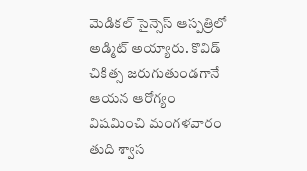మెడికల్ సైన్సెస్ ఆస్పత్రిలో అడ్మిట్ అయ్యారు. కొవిడ్ చికిత్స జరుగుతుండగానే ఆయన ఆరోగ్యం విషమించి మంగళవారం తుది శ్వాస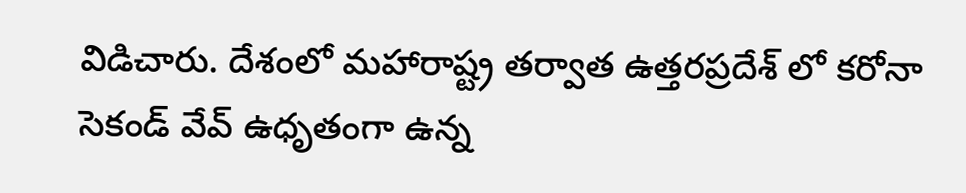విడిచారు. దేశంలో మహారాష్ట్ర తర్వాత ఉత్తరప్రదేశ్ లో కరోనా సెకండ్ వేవ్ ఉధృతంగా ఉన్న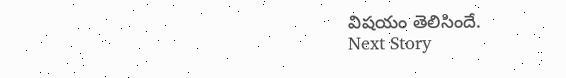విషయం తెలిసిందే.
Next Story